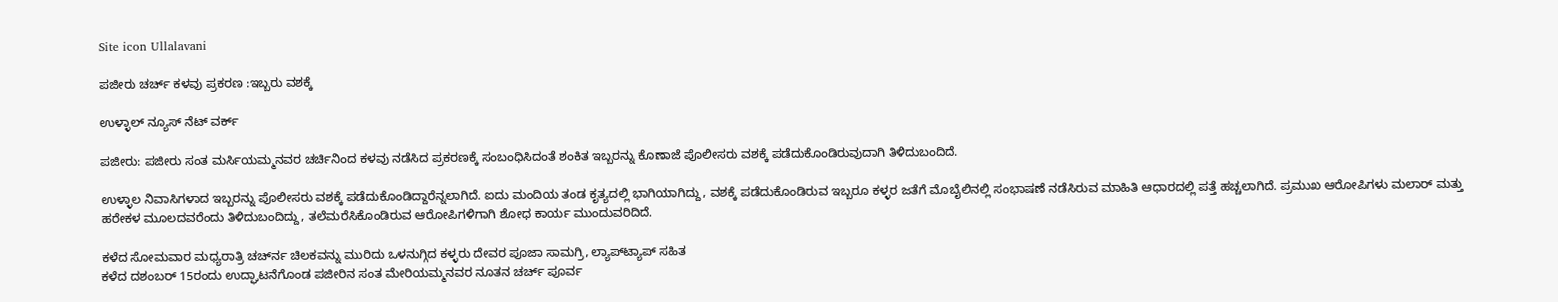Site icon Ullalavani

ಪಜೀರು ಚರ್ಚ್ ಕಳವು ಪ್ರಕರಣ :ಇಬ್ಬರು ವಶಕ್ಕೆ

ಉಳ್ಳಾಲ್ ನ್ಯೂಸ್ ನೆಟ್ ವರ್ಕ್

ಪಜೀರು: ಪಜೀರು ಸಂತ ಮರ್ಸಿಯಮ್ಮನವರ ಚರ್ಚಿನಿಂದ ಕಳವು ನಡೆಸಿದ ಪ್ರಕರಣಕ್ಕೆ ಸಂಬಂಧಿಸಿದಂತೆ ಶಂಕಿತ ಇಬ್ಬರನ್ನು ಕೊಣಾಜೆ ಪೊಲೀಸರು ವಶಕ್ಕೆ ಪಡೆದುಕೊಂಡಿರುವುದಾಗಿ ತಿಳಿದುಬಂದಿದೆ.

ಉಳ್ಳಾಲ ನಿವಾಸಿಗಳಾದ ಇಬ್ಬರನ್ನು ಪೊಲೀಸರು ವಶಕ್ಕೆ ಪಡೆದುಕೊಂಡಿದ್ದಾರೆನ್ನಲಾಗಿದೆ. ಐದು ಮಂದಿಯ ತಂಡ ಕೃತ್ಯದಲ್ಲಿ ಭಾಗಿಯಾಗಿದ್ದು, ವಶಕ್ಕೆ ಪಡೆದುಕೊಂಡಿರುವ ಇಬ್ಬರೂ ಕಳ್ಳರ ಜತೆಗೆ ಮೊಬೈಲಿನಲ್ಲಿ ಸಂಭಾಷಣೆ ನಡೆಸಿರುವ ಮಾಹಿತಿ ಆಧಾರದಲ್ಲಿ ಪತ್ತೆ ಹಚ್ಚಲಾಗಿದೆ. ಪ್ರಮುಖ ಆರೋಪಿಗಳು ಮಲಾರ್ ಮತ್ತು ಹರೇಕಳ ಮೂಲದವರೆಂದು ತಿಳಿದುಬಂದಿದ್ದು, ತಲೆಮರೆಸಿಕೊಂಡಿರುವ ಆರೋಪಿಗಳಿಗಾಗಿ ಶೋಧ ಕಾರ್ಯ ಮುಂದುವರಿದಿದೆ.

ಕಳೆದ ಸೋಮವಾರ ಮಧ್ಯರಾತ್ರಿ ಚರ್ಚ್‍ನ ಚಿಲಕವನ್ನು ಮುರಿದು ಒಳನುಗ್ಗಿದ ಕಳ್ಳರು ದೇವರ ಪೂಜಾ ಸಾಮಗ್ರಿ, ಲ್ಯಾಪ್‍ಟ್ಯಾಪ್ ಸಹಿತ
ಕಳೆದ ದಶಂಬರ್ 15ರಂದು ಉದ್ಘಾಟನೆಗೊಂಡ ಪಜೀರಿನ ಸಂತ ಮೇರಿಯಮ್ಮನವರ ನೂತನ ಚರ್ಚ್ ಪೂರ್ವ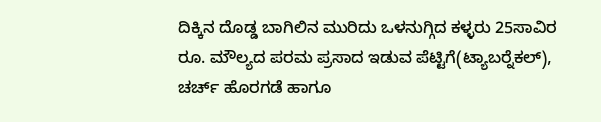ದಿಕ್ಕಿನ ದೊಡ್ಡ ಬಾಗಿಲಿನ ಮುರಿದು ಒಳನುಗ್ಗಿದ ಕಳ್ಳರು 25ಸಾವಿರ ರೂ. ಮೌಲ್ಯದ ಪರಮ ಪ್ರಸಾದ ಇಡುವ ಪೆಟ್ಟಿಗೆ(ಟ್ಯಾಬರ್‍ನೆಕಲ್), ಚರ್ಚ್ ಹೊರಗಡೆ ಹಾಗೂ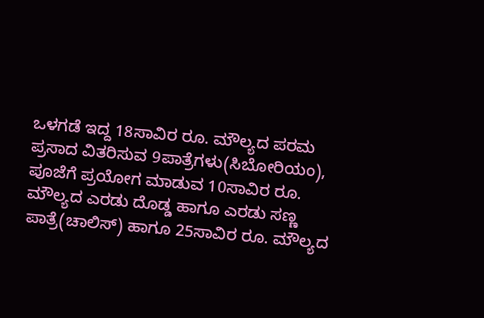ಒಳಗಡೆ ಇದ್ದ 18ಸಾವಿರ ರೂ. ಮೌಲ್ಯದ ಪರಮ ಪ್ರಸಾದ ವಿತರಿಸುವ 9ಪಾತ್ರೆಗಳು(ಸಿಬೋರಿಯಂ), ಪೂಜೆಗೆ ಪ್ರಯೋಗ ಮಾಡುವ 10ಸಾವಿರ ರೂ. ಮೌಲ್ಯದ ಎರಡು ದೊಡ್ಡ ಹಾಗೂ ಎರಡು ಸಣ್ಣ ಪಾತ್ರೆ(ಚಾಲಿಸ್) ಹಾಗೂ 25ಸಾವಿರ ರೂ. ಮೌಲ್ಯದ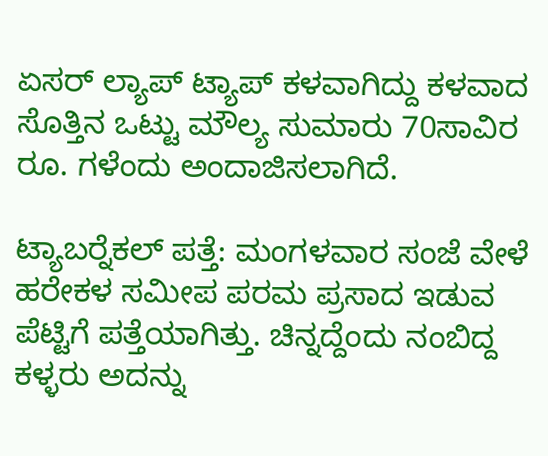ಏಸರ್ ಲ್ಯಾಪ್ ಟ್ಯಾಪ್ ಕಳವಾಗಿದ್ದು ಕಳವಾದ ಸೊತ್ತಿನ ಒಟ್ಟು ಮೌಲ್ಯ ಸುಮಾರು 70ಸಾವಿರ ರೂ. ಗಳೆಂದು ಅಂದಾಜಿಸಲಾಗಿದೆ.

ಟ್ಯಾಬರ್‍ನೆಕಲ್ ಪತ್ತೆ: ಮಂಗಳವಾರ ಸಂಜೆ ವೇಳೆ ಹರೇಕಳ ಸಮೀಪ ಪರಮ ಪ್ರಸಾದ ಇಡುವ ಪೆಟ್ಟಿಗೆ ಪತ್ತೆಯಾಗಿತ್ತು. ಚಿನ್ನದ್ದೆಂದು ನಂಬಿದ್ದ ಕಳ್ಳರು ಅದನ್ನು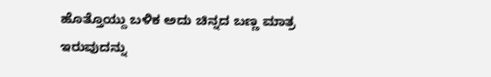ಹೊತ್ತೊಯ್ದು ಬಳಿಕ ಅದು ಚಿನ್ನದ ಬಣ್ಣ ಮಾತ್ರ ಇರುವುದನ್ನು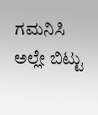ಗಮನಿಸಿ ಅಲ್ಲೇ ಬಿಟ್ಟು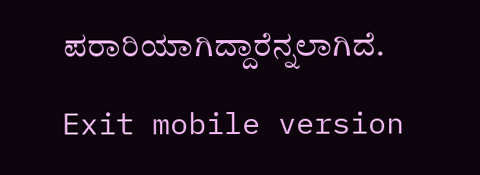ಪರಾರಿಯಾಗಿದ್ದಾರೆನ್ನಲಾಗಿದೆ.

Exit mobile version